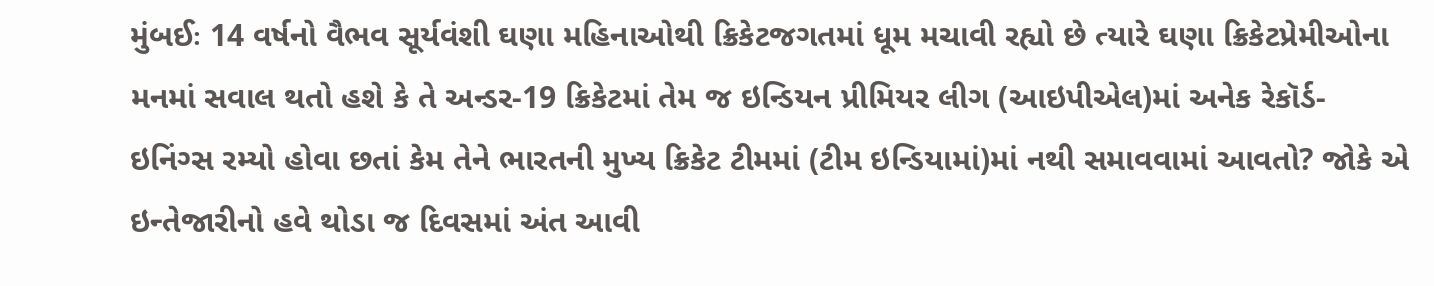મુંબઈઃ 14 વર્ષનો વૈભવ સૂર્યવંશી ઘણા મહિનાઓથી ક્રિકેટજગતમાં ધૂમ મચાવી રહ્યો છે ત્યારે ઘણા ક્રિકેટપ્રેમીઓના મનમાં સવાલ થતો હશે કે તે અન્ડર-19 ક્રિકેટમાં તેમ જ ઇન્ડિયન પ્રીમિયર લીગ (આઇપીએલ)માં અનેક રેકૉર્ડ- ઇનિંગ્સ રમ્યો હોવા છતાં કેમ તેને ભારતની મુખ્ય ક્રિકેટ ટીમમાં (ટીમ ઇન્ડિયામાં)માં નથી સમાવવામાં આવતો? જોકે એ ઇન્તેજારીનો હવે થોડા જ દિવસમાં અંત આવી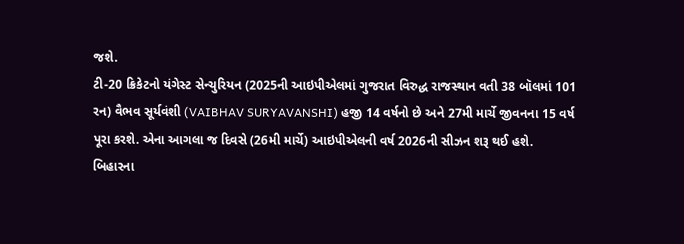જશે.
ટી-20 ક્રિકેટનો યંગેસ્ટ સેન્ચુરિયન (2025ની આઇપીએલમાં ગુજરાત વિરુદ્ધ રાજસ્થાન વતી 38 બૉલમાં 101 રન) વૈભવ સૂર્યવંશી (VAIBHAV SURYAVANSHI) હજી 14 વર્ષનો છે અને 27મી માર્ચે જીવનના 15 વર્ષ પૂરા કરશે. એના આગલા જ દિવસે (26મી માર્ચે) આઇપીએલની વર્ષ 2026ની સીઝન શરૂ થઈ હશે.
બિહારના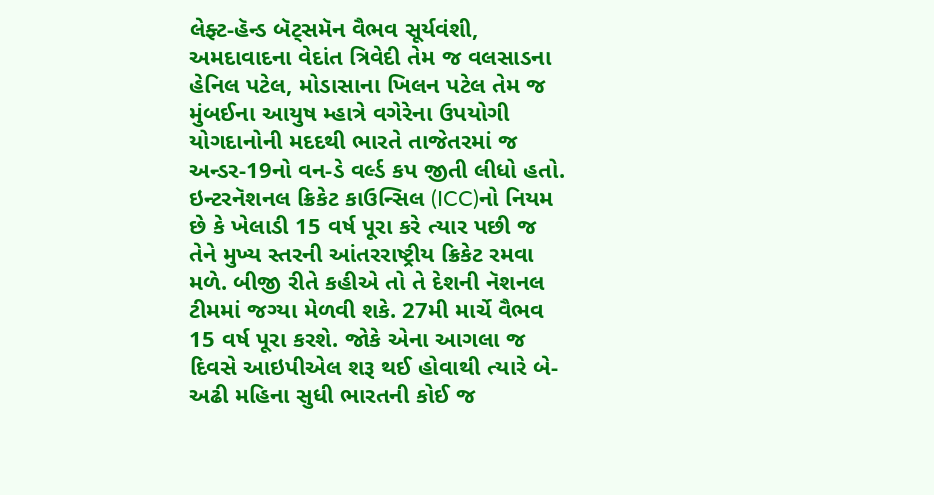લેફ્ટ-હૅન્ડ બૅટ્સમૅન વૈભવ સૂર્યવંશી, અમદાવાદના વેદાંત ત્રિવેદી તેમ જ વલસાડના હેનિલ પટેલ, મોડાસાના ખિલન પટેલ તેમ જ મુંબઈના આયુષ મ્હાત્રે વગેરેના ઉપયોગી યોગદાનોની મદદથી ભારતે તાજેતરમાં જ અન્ડર-19નો વન-ડે વર્લ્ડ કપ જીતી લીધો હતો.
ઇન્ટરનૅશનલ ક્રિકેટ કાઉન્સિલ (ICC)નો નિયમ છે કે ખેલાડી 15 વર્ષ પૂરા કરે ત્યાર પછી જ તેને મુખ્ય સ્તરની આંતરરાષ્ટ્રીય ક્રિકેટ રમવા મળે. બીજી રીતે કહીએ તો તે દેશની નૅશનલ ટીમમાં જગ્યા મેળવી શકે. 27મી માર્ચે વૈભવ 15 વર્ષ પૂરા કરશે. જોકે એના આગલા જ દિવસે આઇપીએલ શરૂ થઈ હોવાથી ત્યારે બે-અઢી મહિના સુધી ભારતની કોઈ જ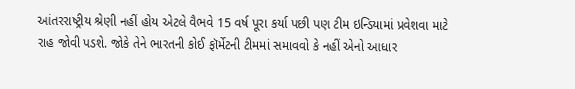આંતરરાષ્ટ્રીય શ્રેણી નહીં હોય એટલે વૈભવે 15 વર્ષ પૂરા કર્યા પછી પણ ટીમ ઇન્ડિયામાં પ્રવેશવા માટે રાહ જોવી પડશે. જોકે તેને ભારતની કોઈ ફૉર્મેટની ટીમમાં સમાવવો કે નહીં એનો આધાર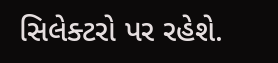સિલેક્ટરો પર રહેશે.